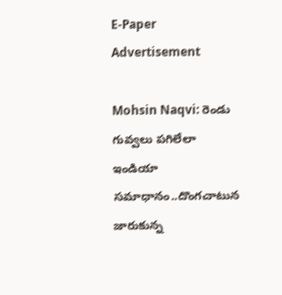E-Paper
Advertisement

Mohsin Naqvi: రెండు గువ్వలు ప‌గిలేలా ఇండియా స‌మాధానం..దొంగ‌చాటున జారుకున్న‌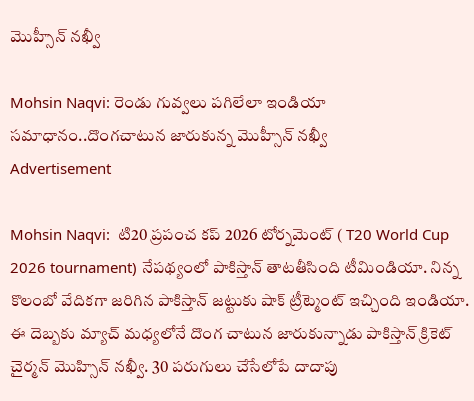మొహ్సీన్ న‌ఖ్వీ

Mohsin Naqvi: రెండు గువ్వలు ప‌గిలేలా ఇండియా స‌మాధానం..దొంగ‌చాటున జారుకున్న‌ మొహ్సీన్ న‌ఖ్వీ
Advertisement

Mohsin Naqvi:  టి20 ప్రపంచ కప్ 2026 టోర్నమెంట్ ( T20 World Cup 2026 tournament) నేపథ్యంలో పాకిస్తాన్ తాటతీసింది టీమిండియా. నిన్న కొలంబో వేదికగా జరిగిన పాకిస్తాన్ జట్టుకు షాక్ ట్రీట్మెంట్ ఇచ్చింది ఇండియా. ఈ దెబ్బకు మ్యాచ్ మధ్యలోనే దొంగ చాటున జారుకున్నాడు పాకిస్తాన్ క్రికెట్ చైర్మన్ మొహ్సిన్ నఖ్వీ. 30 పరుగులు చేసేలోపే దాదాపు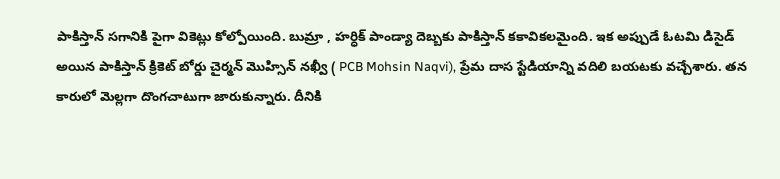పాకిస్తాన్ సగానికి పైగా వికెట్లు కోల్పోయింది. బుమ్రా , హ‌ర్ధిక్ పాండ్యా దెబ్బకు పాకిస్తాన్ కకావికలమైంది. ఇక అప్పుడే ఓటమి డిసైడ్ అయిన పాకిస్తాన్ క్రికెట్ బోర్డు చైర్మన్ మొహ్సిన్ నఖ్వీ ( PCB Mohsin Naqvi), ప్రేమ దాస స్టేడియాన్ని వదిలి బయటకు వచ్చేశారు. తన కారులో మెల్లగా దొంగచాటుగా జారుకున్నారు. దీనికి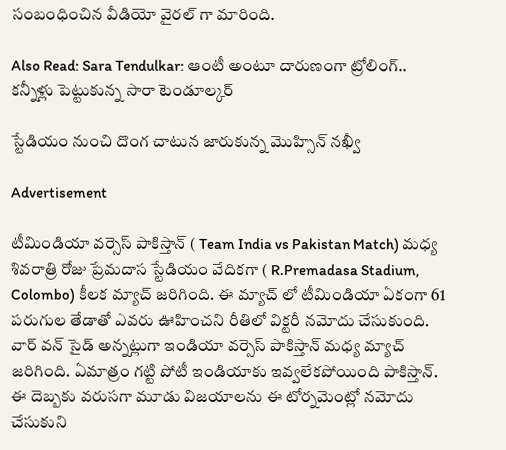సంబంధించిన వీడియో వైరల్ గా మారింది.

Also Read: Sara Tendulkar: ఆంటీ అంటూ దారుణంగా ట్రోలింగ్‌.. క‌న్నీళ్లు పెట్టుకున్న సారా టెండూల్క‌ర్

స్టేడియం నుంచి దొంగ చాటున జారుకున్న మొహ్సిన్ నఖ్వీ

Advertisement

టీమిండియా వర్సెస్ పాకిస్తాన్ ( Team India vs Pakistan Match) మధ్య శివరాత్రి రోజు ప్రేమదాస స్టేడియం వేదికగా ( R.Premadasa Stadium, Colombo) కీలక మ్యాచ్ జరిగింది. ఈ మ్యాచ్ లో టీమిండియా ఏకంగా 61 పరుగుల తేడాతో ఎవరు ఊహించని రీతిలో విక్టరీ నమోదు చేసుకుంది. వార్ వన్ సైడ్ అన్నట్లుగా ఇండియా వర్సెస్ పాకిస్తాన్ మధ్య మ్యాచ్ జరిగింది. ఏమాత్రం గట్టి పోటీ ఇండియాకు ఇవ్వలేకపోయింది పాకిస్తాన్. ఈ దెబ్బకు వరుసగా మూడు విజయాలను ఈ టోర్నమెంట్లో నమోదు చేసుకుని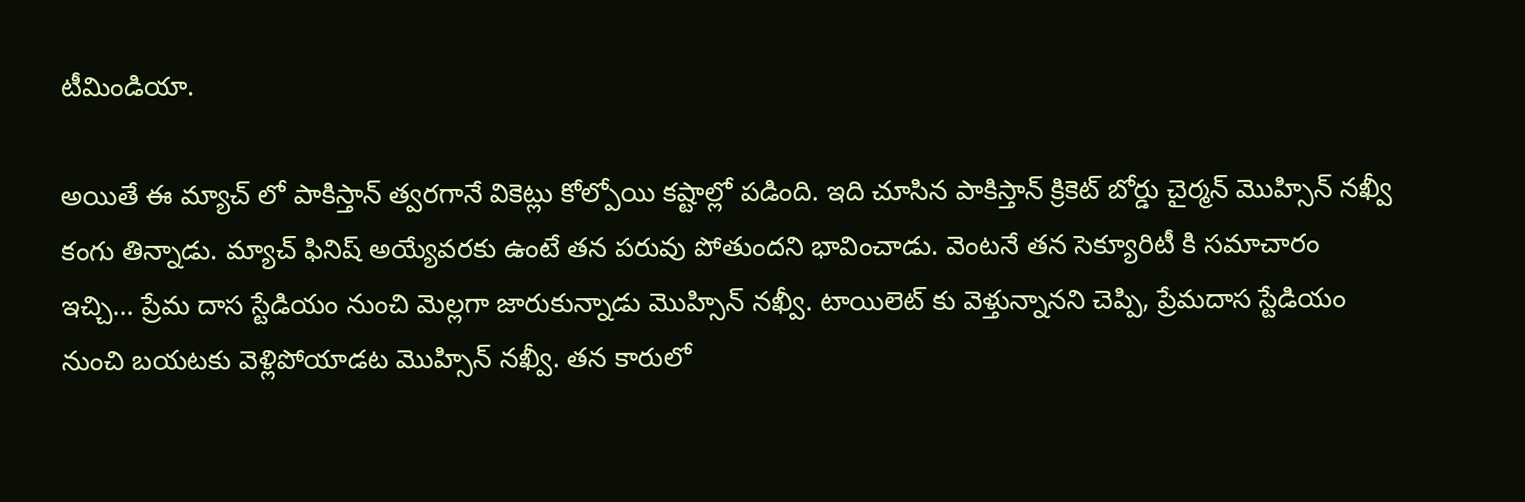టీమిండియా.

అయితే ఈ మ్యాచ్ లో పాకిస్తాన్ త్వరగానే వికెట్లు కోల్పోయి కష్టాల్లో పడింది. ఇది చూసిన పాకిస్తాన్ క్రికెట్ బోర్డు చైర్మన్ మొహ్సిన్ నఖ్వీ కంగు తిన్నాడు. మ్యాచ్ ఫినిష్ అయ్యేవరకు ఉంటే తన పరువు పోతుందని భావించాడు. వెంటనే తన సెక్యూరిటీ కి సమాచారం ఇచ్చి… ప్రేమ దాస స్టేడియం నుంచి మెల్లగా జారుకున్నాడు మొహ్సిన్ నఖ్వీ. టాయిలెట్ కు వెళ్తున్నానని చెప్పి, ప్రేమదాస స్టేడియం నుంచి బయటకు వెళ్లిపోయాడట మొహ్సిన్ నఖ్వీ. తన కారులో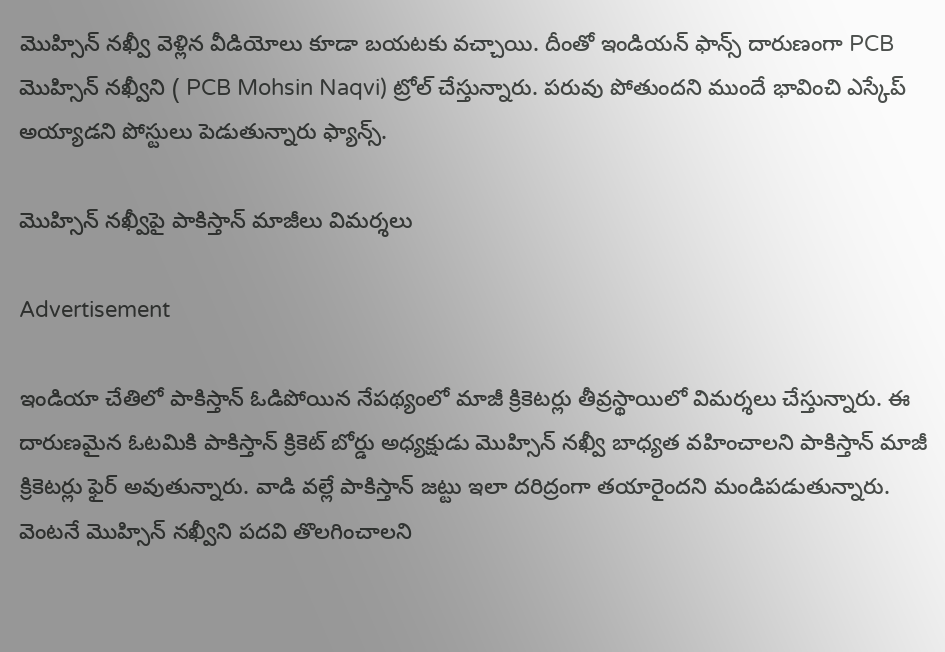మొహ్సిన్ నఖ్వీ వెళ్లిన వీడియోలు కూడా బయటకు వచ్చాయి. దీంతో ఇండియన్ ఫాన్స్ దారుణంగా PCB మొహ్సిన్ నఖ్వీని ( PCB Mohsin Naqvi) ట్రోల్ చేస్తున్నారు. పరువు పోతుందని ముందే భావించి ఎస్కేప్ అయ్యాడ‌ని పోస్టులు పెడుతున్నారు ఫ్యాన్స్.

మొహ్సిన్ నఖ్వీపై పాకిస్తాన్ మాజీలు విమర్శలు

Advertisement

ఇండియా చేతిలో పాకిస్తాన్ ఓడిపోయిన నేపథ్యంలో మాజీ క్రికెటర్లు తీవ్రస్థాయిలో విమర్శలు చేస్తున్నారు. ఈ దారుణమైన ఓటమికి పాకిస్తాన్ క్రికెట్ బోర్డు అధ్యక్షుడు మొహ్సిన్ నఖ్వీ బాధ్యత వహించాలని పాకిస్తాన్ మాజీ క్రికెటర్లు ఫైర్ అవుతున్నారు. వాడి వల్లే పాకిస్తాన్ జట్టు ఇలా దరిద్రంగా తయారైందని మండిపడుతున్నారు. వెంటనే మొహ్సిన్ నఖ్వీని పదవి తొలగించాలని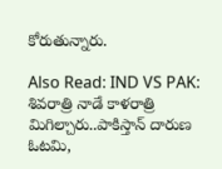కోరుతున్నారు.

Also Read: IND VS PAK: శివ‌రాత్రి నాడే కాళరాత్రి మిగిల్చారు..పాకిస్తాన్ దారుణ ఓట‌మి,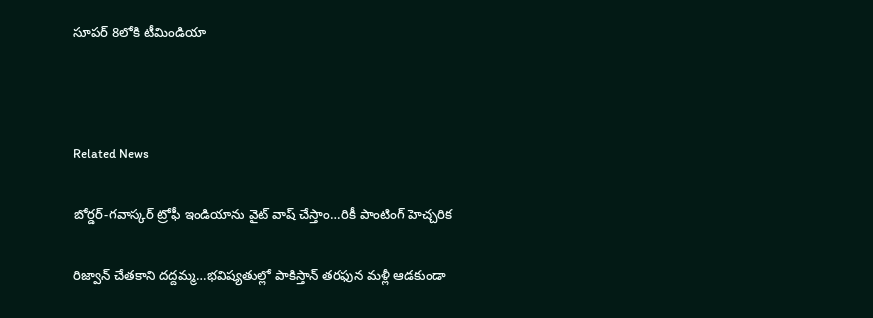సూప‌ర్ 8లోకి టీమిండియా



Related News

బోర్డర్-గవాస్కర్ ట్రోఫీ ఇండియాను వైట్ వాష్ చేస్తాం…రికీ పాంటింగ్ హెచ్చరిక

రిజ్వాన్ చేత‌కాని ద‌ద్ద‌మ్మ‌…భ‌విష్య‌తుల్లో పాకిస్తాన్ తరఫున మళ్లీ ఆడ‌కుండా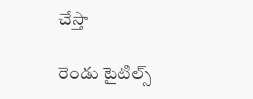చేస్తా

రెండు టైటిల్స్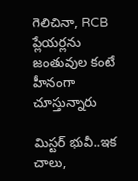గెలిచినా, RCB ప్లేయ‌ర్లను జంతువుల కంటే హీనంగా చూస్తున్నారు

మిస్ట‌ర్ భువీ..ఇక చాలు,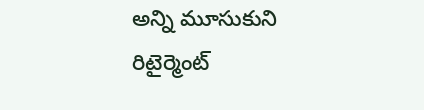అన్ని మూసుకుని రిటైర్మెంట్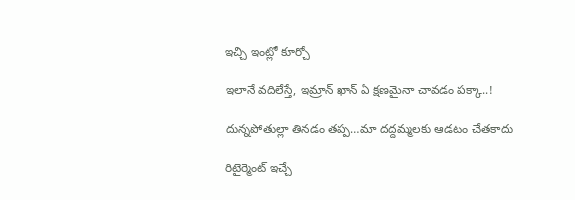ఇచ్చి ఇంట్లో కూర్చో

ఇలానే వదిలేస్తే, ఇమ్రాన్ ఖాన్ ఏ క్షణమైనా చావడం పక్కా..!

దున్న‌పోతుల్లా తిన‌డం త‌ప్ప‌…మా ద‌ద్ద‌మ్మ‌ల‌కు ఆడ‌టం చేత‌కాదు

రిటైర్మెంట్ ఇచ్చే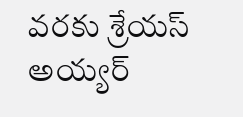వ‌రకు శ్రేయస్ అయ్యర్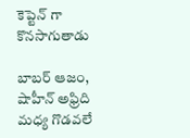కెప్టెన్ గా కొన‌సాగుతాడు

బాబర్ ఆజం, షాహీన్ అఫ్రిది మధ్య గొడవలే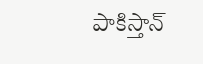పాకిస్తాన్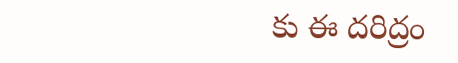కు ఈ దరిద్రం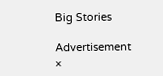Big Stories

Advertisement
×